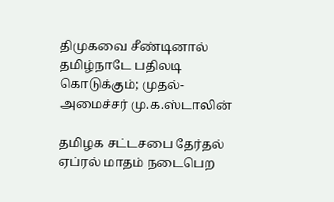திமுகவை சீண்டினால் தமிழ்நாடே பதிலடி கொடுக்கும்; முதல்-அமைச்சர் மு.க.ஸ்டாலின்

தமிழக சட்டசபை தேர்தல் ஏப்ரல் மாதம் நடைபெற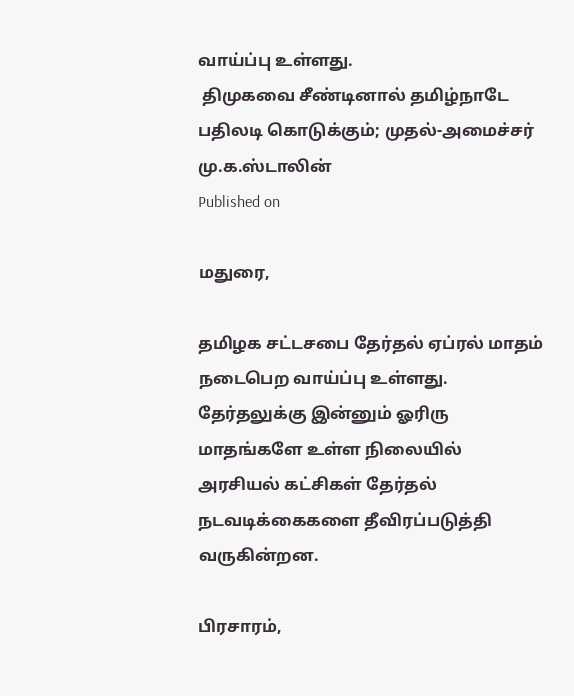வாய்ப்பு உள்ளது.
 திமுகவை சீண்டினால் தமிழ்நாடே பதிலடி கொடுக்கும்; முதல்-அமைச்சர் மு.க.ஸ்டாலின்
Published on

மதுரை,

தமிழக சட்டசபை தேர்தல் ஏப்ரல் மாதம் நடைபெற வாய்ப்பு உள்ளது. தேர்தலுக்கு இன்னும் ஓரிரு மாதங்களே உள்ள நிலையில் அரசியல் கட்சிகள் தேர்தல் நடவடிக்கைகளை தீவிரப்படுத்தி வருகின்றன.

பிரசாரம்,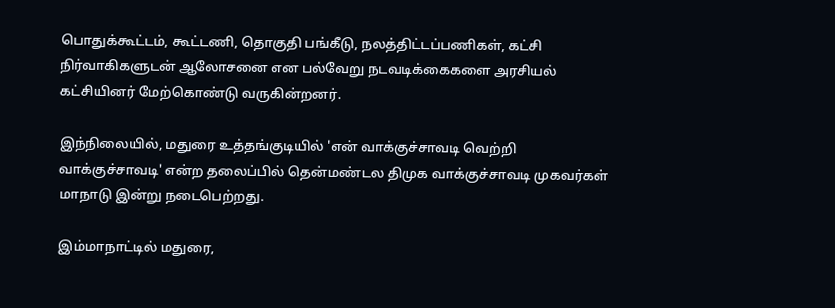பொதுக்கூட்டம், கூட்டணி, தொகுதி பங்கீடு, நலத்திட்டப்பணிகள், கட்சி நிர்வாகிகளுடன் ஆலோசனை என பல்வேறு நடவடிக்கைகளை அரசியல் கட்சியினர் மேற்கொண்டு வருகின்றனர்.

இந்நிலையில், மதுரை உத்தங்குடியில் 'என் வாக்குச்சாவடி வெற்றி வாக்குச்சாவடி' என்ற தலைப்பில் தென்மண்டல திமுக வாக்குச்சாவடி முகவர்கள் மாநாடு இன்று நடைபெற்றது.

இம்மாநாட்டில் மதுரை,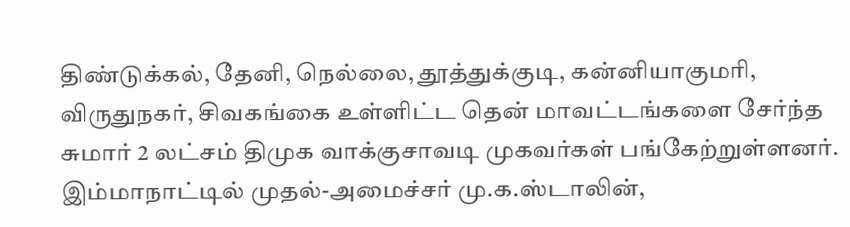திண்டுக்கல், தேனி, நெல்லை, தூத்துக்குடி, கன்னியாகுமரி, விருதுநகர், சிவகங்கை உள்ளிட்ட தென் மாவட்டங்களை சேர்ந்த சுமார் 2 லட்சம் திமுக வாக்குசாவடி முகவர்கள் பங்கேற்றுள்ளனர். இம்மாநாட்டில் முதல்-அமைச்சர் மு.க.ஸ்டாலின்,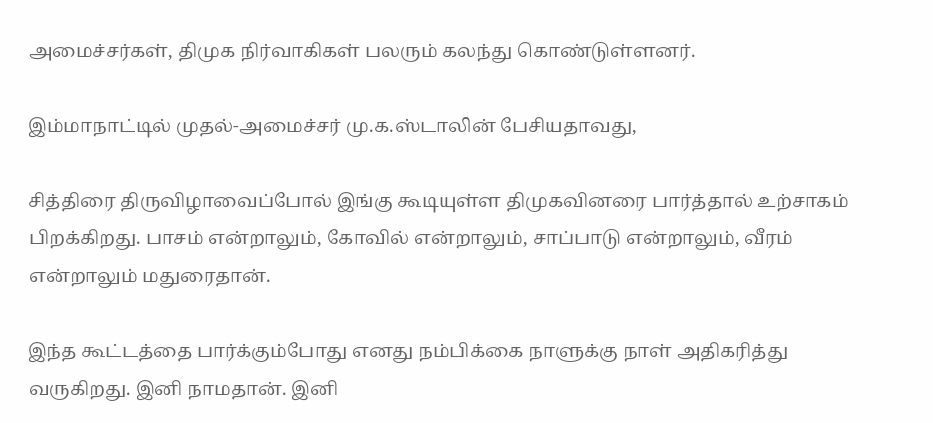அமைச்சர்கள், திமுக நிர்வாகிகள் பலரும் கலந்து கொண்டுள்ளனர்.

இம்மாநாட்டில் முதல்-அமைச்சர் மு.க.ஸ்டாலின் பேசியதாவது,

சித்திரை திருவிழாவைப்போல் இங்கு கூடியுள்ள திமுகவினரை பார்த்தால் உற்சாகம் பிறக்கிறது. பாசம் என்றாலும், கோவில் என்றாலும், சாப்பாடு என்றாலும், வீரம் என்றாலும் மதுரைதான்.

இந்த கூட்டத்தை பார்க்கும்போது எனது நம்பிக்கை நாளுக்கு நாள் அதிகரித்து வருகிறது. இனி நாமதான். இனி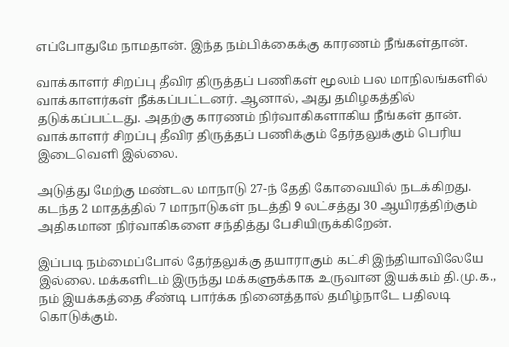எப்போதுமே நாமதான். இந்த நம்பிக்கைக்கு காரணம் நீங்கள்தான்.

வாக்காளர் சிறப்பு தீவிர திருத்தப் பணிகள் மூலம் பல மாநிலங்களில் வாக்காளர்கள் நீக்கப்பட்டனர். ஆனால், அது தமிழகத்தில் தடுக்கப்பட்டது. அதற்கு காரணம் நிர்வாகிகளாகிய நீங்கள் தான். வாக்காளர் சிறப்பு தீவிர திருத்தப் பணிக்கும் தேர்தலுக்கும் பெரிய இடைவெளி இல்லை.

அடுத்து மேற்கு மண்டல மாநாடு 27-ந் தேதி கோவையில் நடக்கிறது. கடந்த 2 மாதத்தில் 7 மாநாடுகள் நடத்தி 9 லட்சத்து 30 ஆயிரத்திற்கும் அதிகமான நிர்வாகிகளை சந்தித்து பேசியிருக்கிறேன்.

இப்படி நம்மைப்போல் தேர்தலுக்கு தயாராகும் கட்சி இந்தியாவிலேயே இல்லை. மக்களிடம் இருந்து மக்களுக்காக உருவான இயக்கம் தி.மு.க., நம் இயக்கத்தை சீண்டி பார்க்க நினைத்தால் தமிழ்நாடே பதிலடி கொடுக்கும்.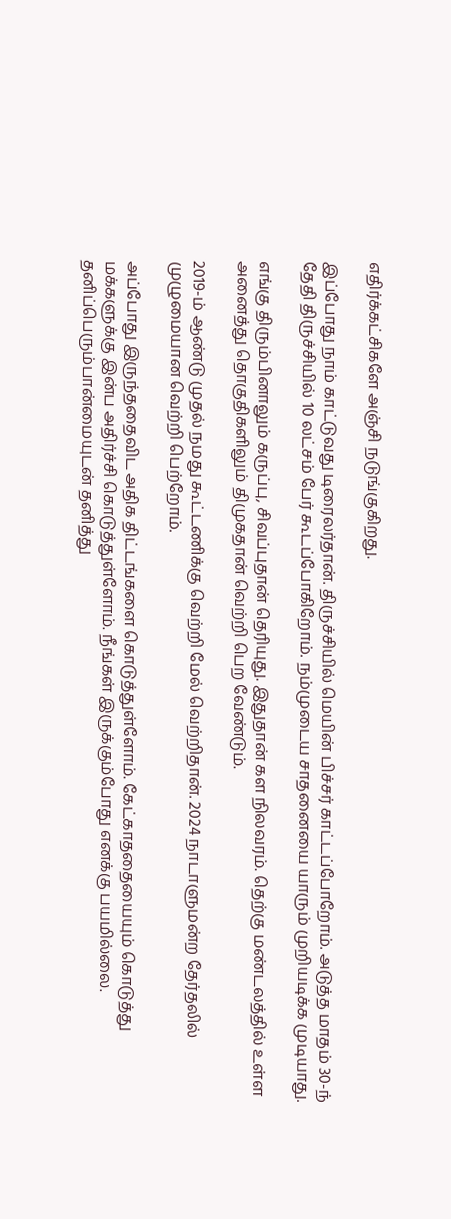எதிர்க்கட்சிகளே அஞ்சி நடுங்குகிறது.

இப்போது நாம் காட்டுவது டிரைலர்தான். திருச்சியில் மெயின் பிச்சர் காட்டப்போறோம். அடுத்த மாதம் 30-ந் தேதி திருச்சியில் 10 லட்சம் பேர் கூடப்போகிறோம். நம்முடைய சாதனையை யாரும் முறியடிக்க முடியாது.

எங்கு திரும்பினாலும் கருப்பு, சிவப்புதான் தெரியுது. இதுதான் கள நிலவரம். தெற்கு மண்டலத்தில் உள்ள அனைத்து தொகுதிகளிலும் திமுகதான் வெற்றி பெற வேண்டும்.

2019-ம் ஆண்டு முதல் நமது கூட்டணிக்கு வெற்றி மேல் வெற்றிதான். 2024 நாடாளுமன்ற தேர்தலில் முழுமையான வெற்றி பெற்றோம்.

அப்போது இருந்ததைவிட அதிக திட்டங்களை கொடுத்துள்ளோம். கேட்காததையையும் கொடுத்து மக்களுக்கு இன்ப அதிர்ச்சி கொடுத்துள்ளோம். நீங்கள் இருக்கும்போது எனக்கு பயமில்லை. தனிப்பெரும்பான்மையுடன் தனித்து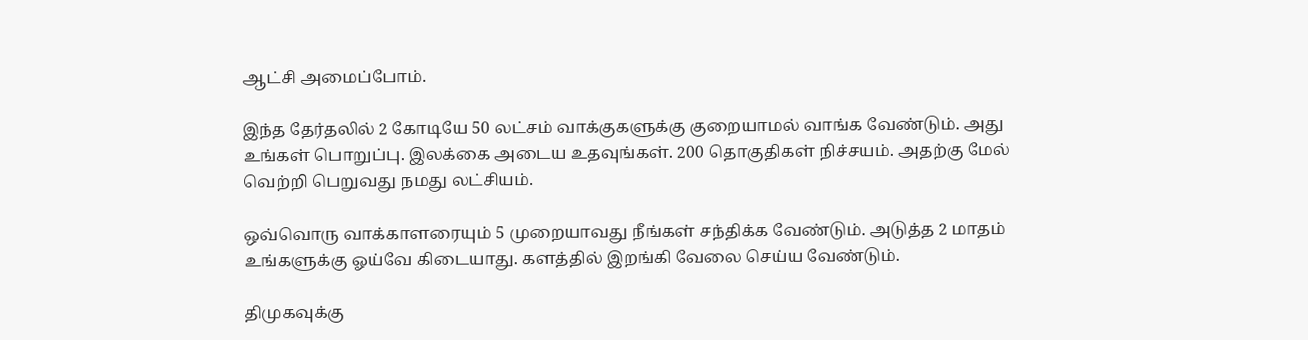ஆட்சி அமைப்போம்.

இந்த தேர்தலில் 2 கோடியே 50 லட்சம் வாக்குகளுக்கு குறையாமல் வாங்க வேண்டும். அது உங்கள் பொறுப்பு. இலக்கை அடைய உதவுங்கள். 200 தொகுதிகள் நிச்சயம். அதற்கு மேல் வெற்றி பெறுவது நமது லட்சியம்.

ஒவ்வொரு வாக்காளரையும் 5 முறையாவது நீங்கள் சந்திக்க வேண்டும். அடுத்த 2 மாதம் உங்களுக்கு ஓய்வே கிடையாது. களத்தில் இறங்கி வேலை செய்ய வேண்டும்.

திமுகவுக்கு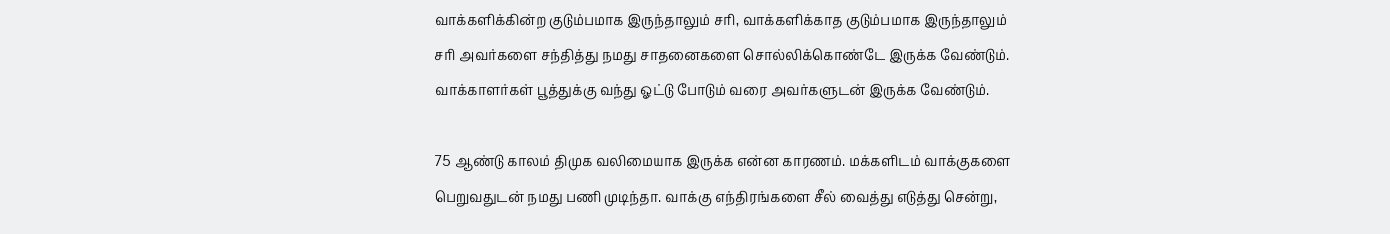வாக்களிக்கின்ற குடும்பமாக இருந்தாலும் சரி, வாக்களிக்காத குடும்பமாக இருந்தாலும் சரி அவர்களை சந்தித்து நமது சாதனைகளை சொல்லிக்கொண்டே இருக்க வேண்டும். வாக்காளர்கள் பூத்துக்கு வந்து ஓட்டு போடும் வரை அவர்களுடன் இருக்க வேண்டும்.

75 ஆண்டு காலம் திமுக வலிமையாக இருக்க என்ன காரணம். மக்களிடம் வாக்குகளை பெறுவதுடன் நமது பணி முடிந்தா. வாக்கு எந்திரங்களை சீல் வைத்து எடுத்து சென்று,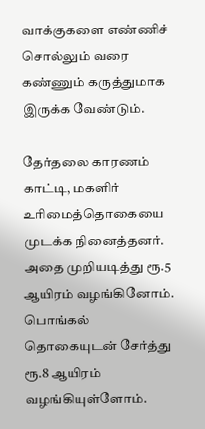வாக்குகளை எண்ணிச் சொல்லும் வரை கண்ணும் கருத்துமாக இருக்க வேண்டும்.

தேர்தலை காரணம் காட்டி, மகளிர் உரிமைத்தொகையை முடக்க நினைத்தனர். அதை முறியடித்து ரூ.5 ஆயிரம் வழங்கினோம். பொங்கல் தொகையுடன் சேர்த்து ரூ.8 ஆயிரம் வழங்கியுள்ளோம்.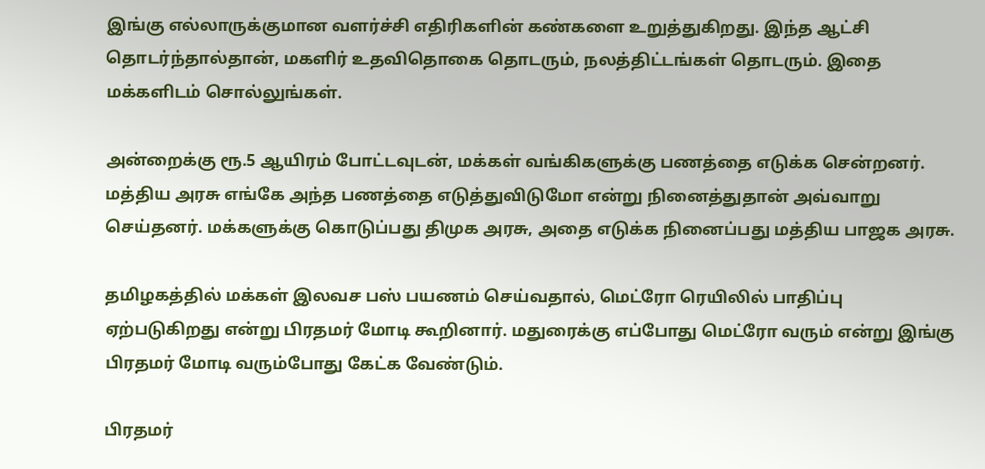இங்கு எல்லாருக்குமான வளர்ச்சி எதிரிகளின் கண்களை உறுத்துகிறது. இந்த ஆட்சி தொடர்ந்தால்தான், மகளிர் உதவிதொகை தொடரும், நலத்திட்டங்கள் தொடரும். இதை மக்களிடம் சொல்லுங்கள்.

அன்றைக்கு ரூ.5 ஆயிரம் போட்டவுடன், மக்கள் வங்கிகளுக்கு பணத்தை எடுக்க சென்றனர். மத்திய அரசு எங்கே அந்த பணத்தை எடுத்துவிடுமோ என்று நினைத்துதான் அவ்வாறு செய்தனர். மக்களுக்கு கொடுப்பது திமுக அரசு, அதை எடுக்க நினைப்பது மத்திய பாஜக அரசு.

தமிழகத்தில் மக்கள் இலவச பஸ் பயணம் செய்வதால், மெட்ரோ ரெயிலில் பாதிப்பு ஏற்படுகிறது என்று பிரதமர் மோடி கூறினார். மதுரைக்கு எப்போது மெட்ரோ வரும் என்று இங்கு பிரதமர் மோடி வரும்போது கேட்க வேண்டும்.

பிரதமர்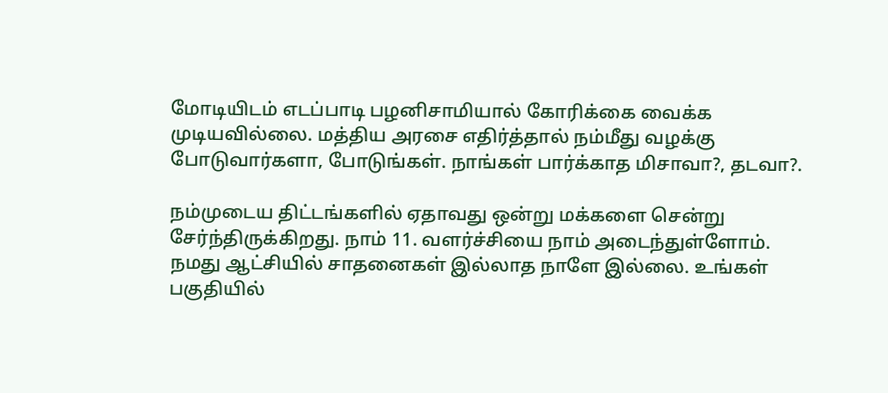மோடியிடம் எடப்பாடி பழனிசாமியால் கோரிக்கை வைக்க முடியவில்லை. மத்திய அரசை எதிர்த்தால் நம்மீது வழக்கு போடுவார்களா, போடுங்கள். நாங்கள் பார்க்காத மிசாவா?, தடவா?.

நம்முடைய திட்டங்களில் ஏதாவது ஒன்று மக்களை சென்று சேர்ந்திருக்கிறது. நாம் 11. வளர்ச்சியை நாம் அடைந்துள்ளோம். நமது ஆட்சியில் சாதனைகள் இல்லாத நாளே இல்லை. உங்கள் பகுதியில்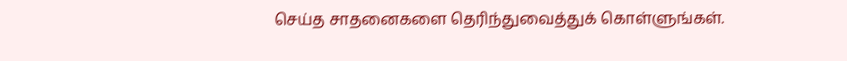செய்த சாதனைகளை தெரிந்துவைத்துக் கொள்ளுங்கள்.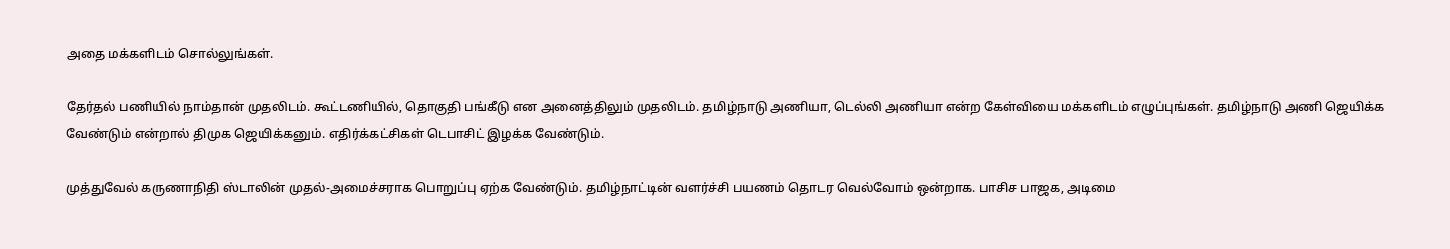அதை மக்களிடம் சொல்லுங்கள்.

தேர்தல் பணியில் நாம்தான் முதலிடம். கூட்டணியில், தொகுதி பங்கீடு என அனைத்திலும் முதலிடம். தமிழ்நாடு அணியா, டெல்லி அணியா என்ற கேள்வியை மக்களிடம் எழுப்புங்கள். தமிழ்நாடு அணி ஜெயிக்க வேண்டும் என்றால் திமுக ஜெயிக்கனும். எதிர்க்கட்சிகள் டெபாசிட் இழக்க வேண்டும்.

முத்துவேல் கருணாநிதி ஸ்டாலின் முதல்-அமைச்சராக பொறுப்பு ஏற்க வேண்டும். தமிழ்நாட்டின் வளர்ச்சி பயணம் தொடர வெல்வோம் ஒன்றாக. பாசிச பாஜக, அடிமை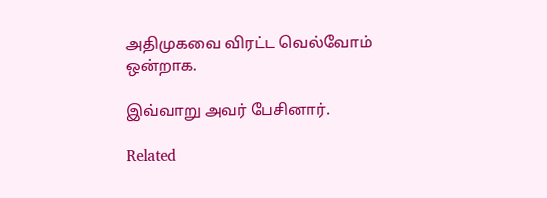அதிமுகவை விரட்ட வெல்வோம் ஒன்றாக.

இவ்வாறு அவர் பேசினார்.

Related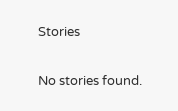Stories

No stories found.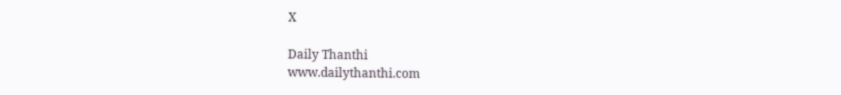X

Daily Thanthi
www.dailythanthi.com